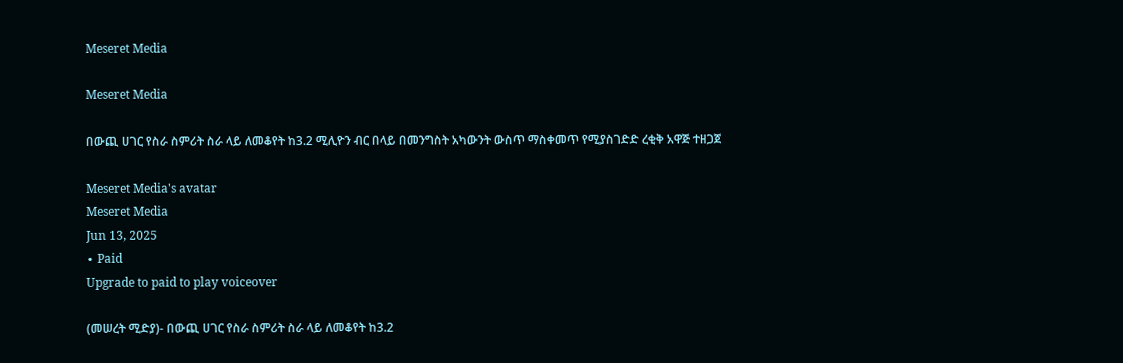Meseret Media

Meseret Media

በውጪ ሀገር የስራ ስምሪት ስራ ላይ ለመቆየት ከ3.2 ሚሊዮን ብር በላይ በመንግስት አካውንት ውስጥ ማስቀመጥ የሚያስገድድ ረቂቅ አዋጅ ተዘጋጀ

Meseret Media's avatar
Meseret Media
Jun 13, 2025
∙ Paid
Upgrade to paid to play voiceover

(መሠረት ሚድያ)- በውጪ ሀገር የስራ ስምሪት ስራ ላይ ለመቆየት ከ3.2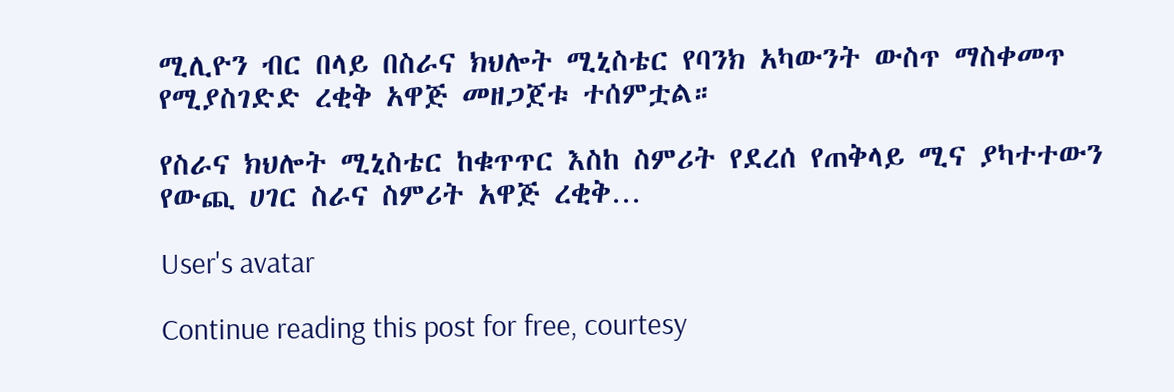ሚሊዮን ብር በላይ በስራና ክህሎት ሚኒስቴር የባንክ አካውንት ውስጥ ማስቀመጥ የሚያስገድድ ረቂቅ አዋጅ መዘጋጀቱ ተሰምቷል።

የስራና ክህሎት ሚኒስቴር ከቁጥጥር እስከ ስምሪት የደረሰ የጠቅላይ ሚና ያካተተውን የውጪ ሀገር ስራና ስምሪት አዋጅ ረቂቅ…

User's avatar

Continue reading this post for free, courtesy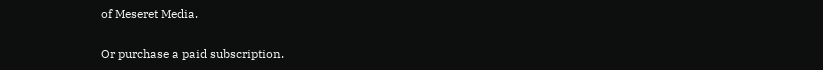of Meseret Media.

Or purchase a paid subscription.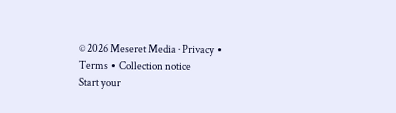© 2026 Meseret Media · Privacy ∙ Terms ∙ Collection notice
Start your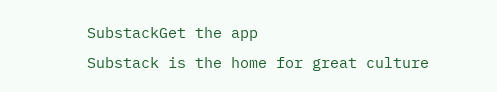SubstackGet the app
Substack is the home for great culture